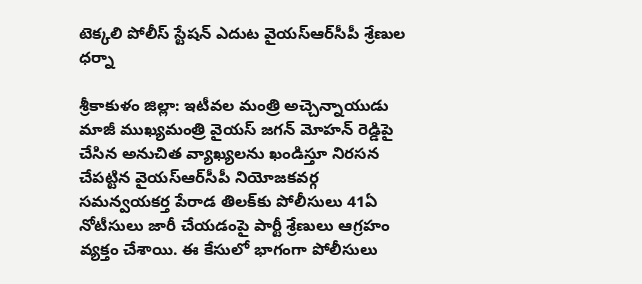టెక్కలి పోలీస్ స్టేషన్ ఎదుట‌ వైయ‌స్ఆర్‌సీపీ శ్రేణుల ధ‌ర్నా

శ్రీకాకుళం జిల్లా: ఇటీవల మంత్రి అచ్చెన్నాయుడు మాజీ ముఖ్యమంత్రి వైయ‌స్ జగన్ మోహన్ రెడ్డిపై చేసిన అనుచిత వ్యాఖ్యలను ఖండిస్తూ నిరసన చేపట్టిన వైయ‌స్ఆర్‌సీపీ నియోజకవర్గ సమన్వయకర్త పేరాడ తిలక్‌కు పోలీసులు 41ఏ నోటీసులు జారీ చేయడంపై పార్టీ శ్రేణులు ఆగ్ర‌హం వ్య‌క్తం చేశాయి. ఈ కేసులో భాగంగా పోలీసులు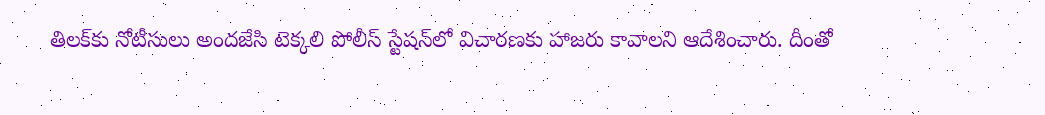తిలక్‌కు నోటీసులు అందజేసి టెక్కలి పోలీస్ స్టేషన్‌లో విచారణకు హాజరు కావాలని ఆదేశించారు. దీంతో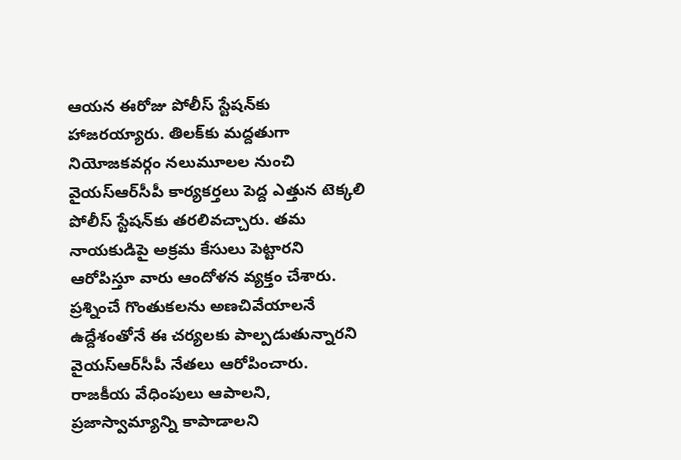ఆయన ఈరోజు పోలీస్ స్టేషన్‌కు హాజరయ్యారు. తిలక్‌కు మద్దతుగా నియోజకవర్గం నలుమూలల నుంచి వైయ‌స్ఆర్‌సీపీ కార్యకర్తలు పెద్ద ఎత్తున టెక్కలి పోలీస్ స్టేషన్‌కు తరలివచ్చారు. తమ నాయకుడిపై అక్రమ కేసులు పెట్టారని ఆరోపిస్తూ వారు ఆందోళన వ్యక్తం చేశారు. ప్రశ్నించే గొంతుకలను అణచివేయాలనే ఉద్దేశంతోనే ఈ చర్యలకు పాల్పడుతున్నారని వైయ‌స్ఆర్‌సీపీ నేతలు ఆరోపించారు. రాజకీయ వేధింపులు ఆపాలని, ప్రజాస్వామ్యాన్ని కాపాడాలని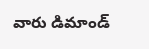వారు డిమాండ్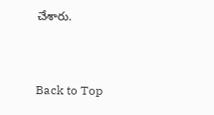చేశారు.


Back to Top